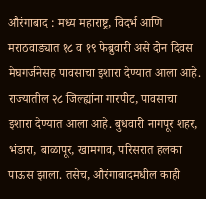औरंगाबाद : मध्य महाराष्ट्र, विदर्भ आणि मराठवाड्यात १८ व १९ फेब्रुवारी असे दोन दिवस मेघगर्जनेसह पावसाचा इशारा देण्यात आला आहे. राज्यातील २८ जिल्ह्यांना गारपीट, पावसाचा इशारा देण्यात आला आहे. बुधवारी नागपूर शहर, भंडारा, बाळापूर, खामगाव, परिसरात हलका पाऊस झाला. तसेच, औरंगाबादमधील काही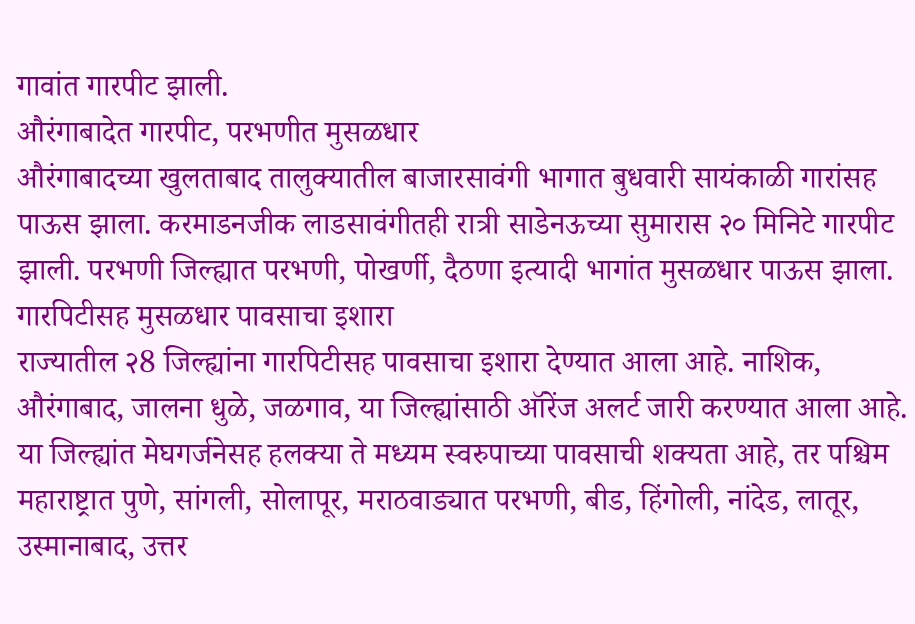गावांत गारपीट झाली.
औरंगाबादेत गारपीट, परभणीत मुसळधार
औरंगाबादच्या खुलताबाद तालुक्यातील बाजारसावंगी भागात बुधवारी सायंकाळी गारांसह पाऊस झाला. करमाडनजीक लाडसावंगीतही रात्री साडेनऊच्या सुमारास २० मिनिटे गारपीट झाली. परभणी जिल्ह्यात परभणी, पोखर्णी, दैठणा इत्यादी भागांत मुसळधार पाऊस झाला.
गारपिटीसह मुसळधार पावसाचा इशारा
राज्यातील २8 जिल्ह्यांना गारपिटीसह पावसाचा इशारा देण्यात आला आहे. नाशिक, औरंगाबाद, जालना धुळे, जळगाव, या जिल्ह्यांसाठी ऑरेंज अलर्ट जारी करण्यात आला आहे. या जिल्ह्यांत मेघगर्जनेसह हलक्या ते मध्यम स्वरुपाच्या पावसाची शक्यता आहे, तर पश्चिम महाराष्ट्रात पुणे, सांगली, सोलापूर, मराठवाड्यात परभणी, बीड, हिंगोली, नांदेड, लातूर, उस्मानाबाद, उत्तर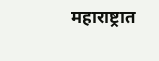महाराष्ट्रात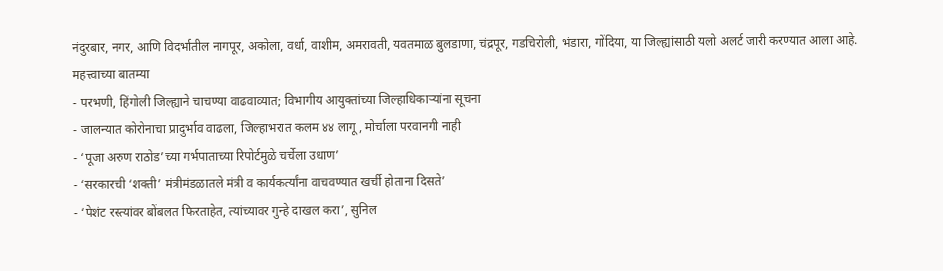नंदुरबार, नगर, आणि विदर्भातील नागपूर, अकोला, वर्धा, वाशीम, अमरावती, यवतमाळ बुलडाणा, चंद्रपूर, गडचिरोली, भंडारा, गोंदिया, या जिल्ह्यांसाठी यलो अलर्ट जारी करण्यात आला आहे.
महत्त्वाच्या बातम्या
- परभणी, हिंगोली जिल्ह्याने चाचण्या वाढवाव्यात; विभागीय आयुक्तांच्या जिल्हाधिकाऱ्यांना सूचना
- जालन्यात कोरोनाचा प्रादुर्भाव वाढला, जिल्हाभरात कलम ४४ लागू, मोर्चाला परवानगी नाही
- ‘पूजा अरुण राठोड’च्या गर्भपाताच्या रिपोर्टमुळे चर्चेला उधाण’
- ‘सरकारची ‘शक्ती’ मंत्रीमंडळातले मंत्री व कार्यकर्त्यांना वाचवण्यात खर्ची होताना दिसते’
- ‘पेशंट रस्त्यांवर बोंबलत फिरताहेत, त्यांच्यावर गुन्हे दाखल करा’, सुनिल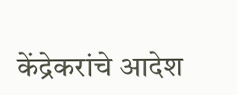केंद्रेकरांचे आदेश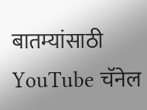बातम्यांसाठी YouTube चॅनेल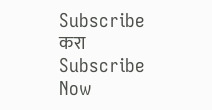Subscribe करा
Subscribe Now